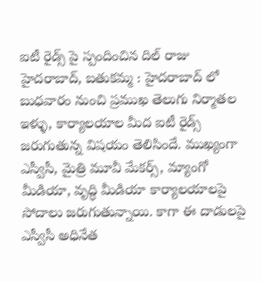ఐటీ రైడ్స్ పై స్పందించిన దిల్ రాజు
హైదరాబాద్, బతుకమ్మ : హైదరాబాద్ లో బుధవారం నుంచి ప్రముఖ తెలుగు నిర్మాతల ఇళ్ళు, కార్యాలయాల మీద ఐటీ రైడ్స్ జరుగుతున్న విషయం తెలిసిందే. ముఖ్యంగా ఎస్వీసీ, మైత్రి మూవీ మేకర్స్, మ్యాంగో మీడియా, వృద్ధి మీడియా కార్యాలయాలపై సోదాలు జరుగుతున్నాయి. కాగా ఈ దాడులపై ఎస్వీసీ అధినేత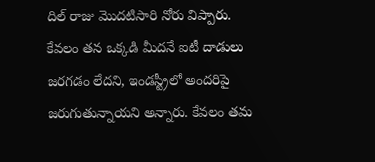దిల్ రాజు మొదటిసారి నోరు విప్పారు. కేవలం తన ఒక్కడి మీదనే ఐటీ దాడులు జరగడం లేదని, ఇండస్ట్రీలో అందరిపై జరుగుతున్నాయని అన్నారు. కేవలం తమ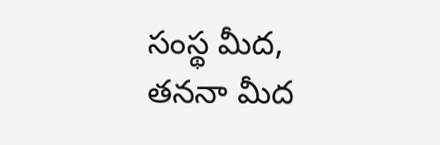సంస్థ మీద, తననా మీద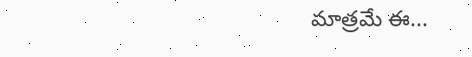మాత్రమే ఈ...